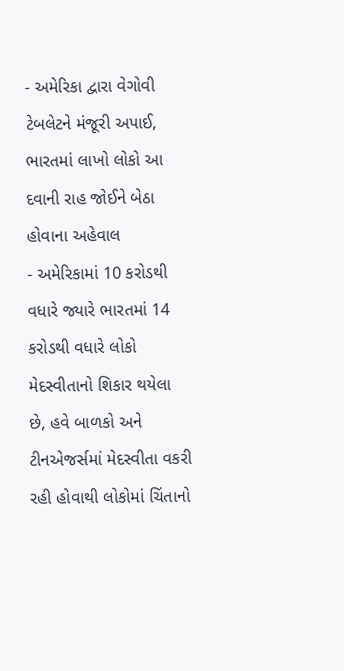- અમેરિકા દ્વારા વેગોવી ટેબલેટને મંજૂરી અપાઈ, ભારતમાં લાખો લોકો આ દવાની રાહ જોઈને બેઠા હોવાના અહેવાલ
- અમેરિકામાં 10 કરોડથી વધારે જ્યારે ભારતમાં 14 કરોડથી વધારે લોકો મેદસ્વીતાનો શિકાર થયેલા છે, હવે બાળકો અને ટીનએજર્સમાં મેદસ્વીતા વકરી રહી હોવાથી લોકોમાં ચિંતાનો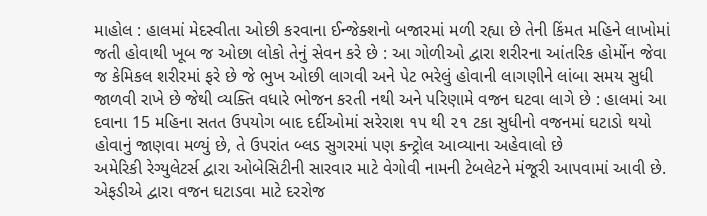માહોલ : હાલમાં મેદસ્વીતા ઓછી કરવાના ઈન્જેક્શનો બજારમાં મળી રહ્યા છે તેની કિંમત મહિને લાખોમાં જતી હોવાથી ખૂબ જ ઓછા લોકો તેનું સેવન કરે છે : આ ગોળીઓ દ્વારા શરીરના આંતરિક હોર્મોન જેવા જ કેમિકલ શરીરમાં ફરે છે જે ભુખ ઓછી લાગવી અને પેટ ભરેલું હોવાની લાગણીને લાંબા સમય સુધી જાળવી રાખે છે જેથી વ્યક્તિ વધારે ભોજન કરતી નથી અને પરિણામે વજન ઘટવા લાગે છે : હાલમાં આ દવાના 15 મહિના સતત ઉપયોગ બાદ દર્દીઓમાં સરેરાશ ૧૫ થી ૨૧ ટકા સુધીનો વજનમાં ઘટાડો થયો હોવાનું જાણવા મળ્યું છે, તે ઉપરાંત બ્લડ સુગરમાં પણ કન્ટ્રોલ આવ્યાના અહેવાલો છે
અમેરિકી રેગ્યુલેટર્સ દ્વારા ઓબેસિટીની સારવાર માટે વેગોવી નામની ટેબલેટને મંજૂરી આપવામાં આવી છે. એફડીએ દ્વારા વજન ઘટાડવા માટે દરરોજ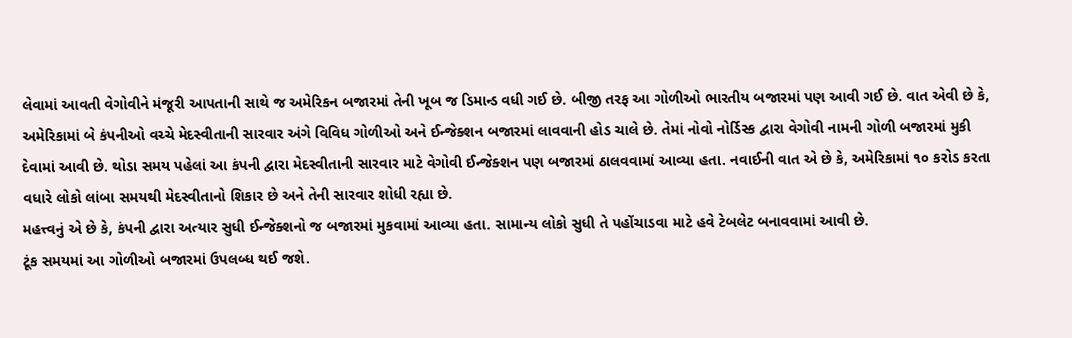લેવામાં આવતી વેગોવીને મંજૂરી આપતાની સાથે જ અમેરિકન બજારમાં તેની ખૂબ જ ડિમાન્ડ વધી ગઈ છે. બીજી તરફ આ ગોળીઓ ભારતીય બજારમાં પણ આવી ગઈ છે. વાત એવી છે કે, અમેરિકામાં બે કંપનીઓ વચ્ચે મેદસ્વીતાની સારવાર અંગે વિવિધ ગોળીઓ અને ઈન્જેક્શન બજારમાં લાવવાની હોડ ચાલે છે. તેમાં નોવો નોર્ડિસ્ક દ્વારા વેગોવી નામની ગોળી બજારમાં મુકી દેવામાં આવી છે. થોડા સમય પહેલાં આ કંપની દ્વારા મેદસ્વીતાની સારવાર માટે વેગોવી ઈન્જેક્શન પણ બજારમાં ઠાલવવામાં આવ્યા હતા. નવાઈની વાત એ છે કે, અમેરિકામાં ૧૦ કરોડ કરતા વધારે લોકો લાંબા સમયથી મેદસ્વીતાનો શિકાર છે અને તેની સારવાર શોધી રહ્યા છે.
મહત્ત્વનું એ છે કે, કંપની દ્વારા અત્યાર સુધી ઈન્જેક્શનો જ બજારમાં મુકવામાં આવ્યા હતા. સામાન્ય લોકો સુધી તે પહોંચાડવા માટે હવે ટેબલેટ બનાવવામાં આવી છે.
ટૂંક સમયમાં આ ગોળીઓ બજારમાં ઉપલબ્ધ થઈ જશે.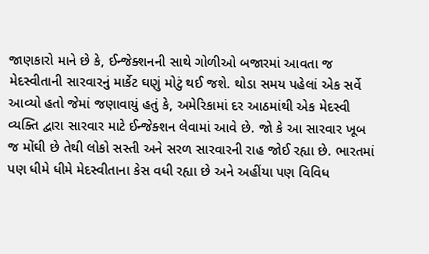જાણકારો માને છે કે, ઈન્જેક્શનની સાથે ગોળીઓ બજારમાં આવતા જ મેદસ્વીતાની સારવારનું માર્કેટ ઘણું મોટું થઈ જશે. થોડા સમય પહેલાં એક સર્વે આવ્યો હતો જેમાં જણાવાયું હતું કે, અમેરિકામાં દર આઠમાંથી એક મેદસ્વી વ્યક્તિ દ્વારા સારવાર માટે ઈન્જેક્શન લેવામાં આવે છે. જો કે આ સારવાર ખૂબ જ મોંઘી છે તેથી લોકો સસ્તી અને સરળ સારવારની રાહ જોઈ રહ્યા છે. ભારતમાં પણ ધીમે ધીમે મેદસ્વીતાના કેસ વધી રહ્યા છે અને અહીંયા પણ વિવિધ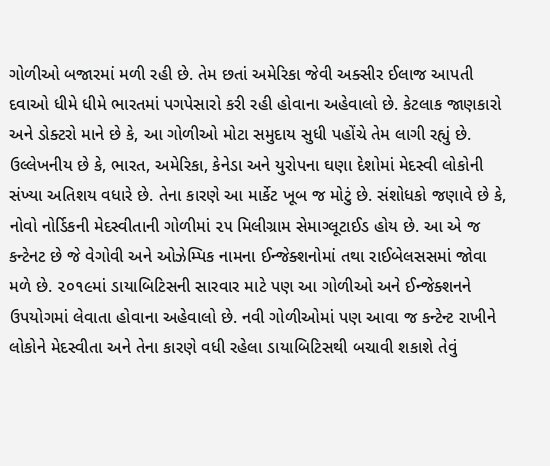ગોળીઓ બજારમાં મળી રહી છે. તેમ છતાં અમેરિકા જેવી અક્સીર ઈલાજ આપતી દવાઓ ધીમે ધીમે ભારતમાં પગપેસારો કરી રહી હોવાના અહેવાલો છે. કેટલાક જાણકારો અને ડોક્ટરો માને છે કે, આ ગોળીઓ મોટા સમુદાય સુધી પહોંચે તેમ લાગી રહ્યું છે.
ઉલ્લેખનીય છે કે, ભારત, અમેરિકા, કેનેડા અને યુરોપના ઘણા દેશોમાં મેદસ્વી લોકોની સંખ્યા અતિશય વધારે છે. તેના કારણે આ માર્કેટ ખૂબ જ મોટું છે. સંશોધકો જણાવે છે કે, નોવો નોર્ડિકની મેદસ્વીતાની ગોળીમાં ૨૫ મિલીગ્રામ સેમાગ્લૂટાઈડ હોય છે. આ એ જ કન્ટેનટ છે જે વેગોવી અને ઓઝેમ્પિક નામના ઈન્જેક્શનોમાં તથા રાઈબેલસસમાં જોવા મળે છે. ૨૦૧૯માં ડાયાબિટિસની સારવાર માટે પણ આ ગોળીઓ અને ઈન્જેક્શનને ઉપયોગમાં લેવાતા હોવાના અહેવાલો છે. નવી ગોળીઓમાં પણ આવા જ કન્ટેન્ટ રાખીને લોકોને મેદસ્વીતા અને તેના કારણે વધી રહેલા ડાયાબિટિસથી બચાવી શકાશે તેવું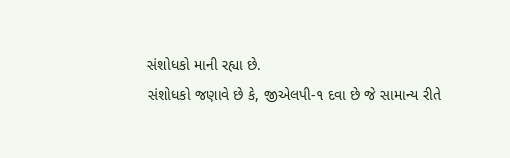સંશોધકો માની રહ્યા છે.
સંશોધકો જણાવે છે કે, જીએલપી-૧ દવા છે જે સામાન્ય રીતે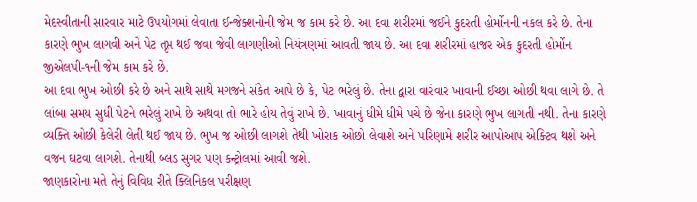મેદસ્વીતાની સારવાર માટે ઉપયોગમાં લેવાતા ઈન્જેક્શનોની જેમ જ કામ કરે છે. આ દવા શરીરમાં જઈને કુદરતી હોર્મોનની નકલ કરે છે. તેના કારણે ભુખ લાગવી અને પેટ તૃપ્ત થઈ જવા જેવી લાગણીઓ નિયંત્રણમાં આવતી જાય છે. આ દવા શરીરમાં હાજર એક કુદરતી હોર્મોન જીએલપી-૧ની જેમ કામ કરે છે.
આ દવા ભુખ ઓછી કરે છે અને સાથે સાથે મગજને સંકેત આપે છે કે, પેટ ભરેલું છે. તેના દ્વારા વારંવાર ખાવાની ઈચ્છા ઓછી થવા લાગે છે. તે લાંબા સમય સુધી પેટને ભરેલું રાખે છે અથવા તો ભારે હોય તેવું રાખે છે. ખાવાનું ધીમે ધીમે પચે છે જેના કારણે ભુખ લાગતી નથી. તેના કારણે વ્યક્તિ ઓછી કેલેરી લેતી થઈ જાય છે. ભુખ જ ઓછી લાગશે તેથી ખોરાક ઓછો લેવાશે અને પરિણામે શરીર આપોઆપ એક્ટિવ થશે અને વજન ઘટવા લાગશે. તેનાથી બ્લડ સુગર પણ કન્ટ્રોલમાં આવી જશે.
જાણકારોના મતે તેનું વિવિધ રીતે ક્લિનિકલ પરીક્ષણ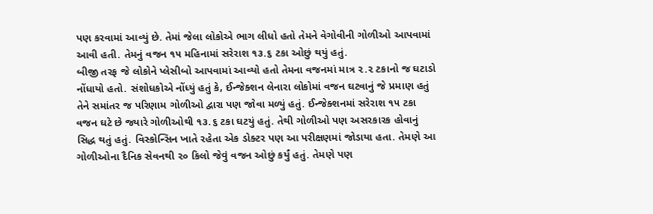પણ કરવામાં આવ્યું છે. તેમાં જેલા લોકોએ ભાગ લીધો હતો તેમને વેગોવીની ગોળીઓ આપવામાં આવી હતી. તેમનું વજન ૧૫ મહિનામાં સરેરાશ ૧૩.૬ ટકા ઓછું થયું હતું.
બીજી તરફ જે લોકોને પ્લેસીબો આપવામાં આવ્યો હતો તેમના વજનમાં માત્ર ૨.૨ ટકાનો જ ઘટાડો નોંધાયો હતો. સંશોધકોએ નોંધ્યું હતું કે, ઈન્જેક્શન લેનારા લોકોમાં વજન ઘટવાનું જે પ્રમાણ હતું તેને સમાંતર જ પરિણામ ગોળીઓ દ્વારા પણ જોવા મળ્યું હતું. ઈન્જેક્શનમાં સરેરાશ ૧૫ ટકા વજન ઘટે છે જ્યારે ગોળીઓથી ૧૩.૬ ટકા ઘટયું હતું. તેથી ગોળીઓ પણ અસરકારક હોવાનું સિદ્ધ થતું હતું. વિસ્કોન્સિન ખાતે રહેતા એક ડોક્ટર પણ આ પરીક્ષણમાં જોડાયા હતા. તેમણે આ ગોળીઓના દૈનિક સેવનથી ૨૦ કિલો જેવું વજન ઓછું કર્યું હતું. તેમણે પણ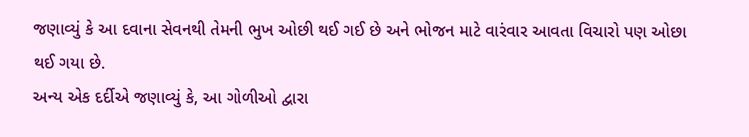જણાવ્યું કે આ દવાના સેવનથી તેમની ભુખ ઓછી થઈ ગઈ છે અને ભોજન માટે વારંવાર આવતા વિચારો પણ ઓછા થઈ ગયા છે.
અન્ય એક દર્દીએ જણાવ્યું કે, આ ગોળીઓ દ્વારા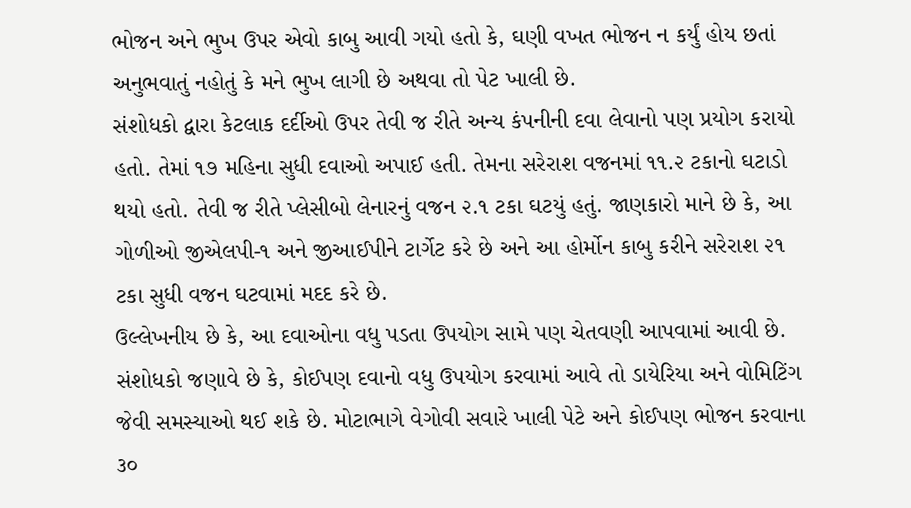ભોજન અને ભુખ ઉપર એવો કાબુ આવી ગયો હતો કે, ઘણી વખત ભોજન ન કર્યું હોય છતાં અનુભવાતું નહોતું કે મને ભુખ લાગી છે અથવા તો પેટ ખાલી છે.
સંશોધકો દ્વારા કેટલાક દર્દીઓ ઉપર તેવી જ રીતે અન્ય કંપનીની દવા લેવાનો પણ પ્રયોગ કરાયો હતો. તેમાં ૧૭ મહિના સુધી દવાઓ અપાઈ હતી. તેમના સરેરાશ વજનમાં ૧૧.૨ ટકાનો ઘટાડો થયો હતો. તેવી જ રીતે પ્લેસીબો લેનારનું વજન ૨.૧ ટકા ઘટયું હતું. જાણકારો માને છે કે, આ ગોળીઓ જીએલપી-૧ અને જીઆઈપીને ટાર્ગેટ કરે છે અને આ હોર્મોન કાબુ કરીને સરેરાશ ૨૧ ટકા સુધી વજન ઘટવામાં મદદ કરે છે.
ઉલ્લેખનીય છે કે, આ દવાઓના વધુ પડતા ઉપયોગ સામે પણ ચેતવણી આપવામાં આવી છે. સંશોધકો જણાવે છે કે, કોઈપણ દવાનો વધુ ઉપયોગ કરવામાં આવે તો ડાયેરિયા અને વોમિટિંગ જેવી સમસ્યાઓ થઈ શકે છે. મોટાભાગે વેગોવી સવારે ખાલી પેટે અને કોઈપણ ભોજન કરવાના ૩૦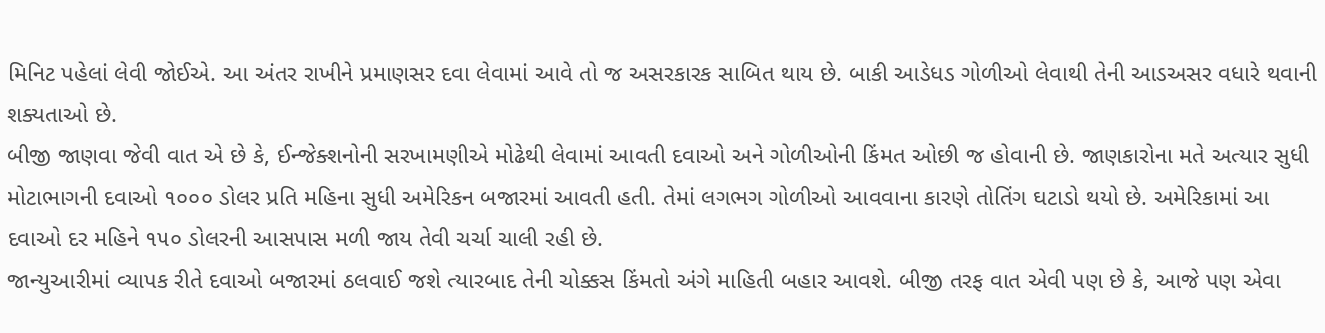મિનિટ પહેલાં લેવી જોઈએ. આ અંતર રાખીને પ્રમાણસર દવા લેવામાં આવે તો જ અસરકારક સાબિત થાય છે. બાકી આડેધડ ગોળીઓ લેવાથી તેની આડઅસર વધારે થવાની શક્યતાઓ છે.
બીજી જાણવા જેવી વાત એ છે કે, ઈન્જેક્શનોની સરખામણીએ મોઢેથી લેવામાં આવતી દવાઓ અને ગોળીઓની કિંમત ઓછી જ હોવાની છે. જાણકારોના મતે અત્યાર સુધી મોટાભાગની દવાઓ ૧૦૦૦ ડોલર પ્રતિ મહિના સુધી અમેરિકન બજારમાં આવતી હતી. તેમાં લગભગ ગોળીઓ આવવાના કારણે તોતિંગ ઘટાડો થયો છે. અમેરિકામાં આ દવાઓ દર મહિને ૧૫૦ ડોલરની આસપાસ મળી જાય તેવી ચર્ચા ચાલી રહી છે.
જાન્યુઆરીમાં વ્યાપક રીતે દવાઓ બજારમાં ઠલવાઈ જશે ત્યારબાદ તેની ચોક્કસ કિંમતો અંગે માહિતી બહાર આવશે. બીજી તરફ વાત એવી પણ છે કે, આજે પણ એવા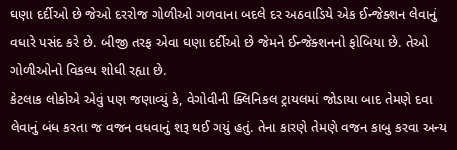ઘણા દર્દીઓ છે જેઓ દરરોજ ગોળીઓ ગળવાના બદલે દર અઠવાડિયે એક ઈન્જેક્શન લેવાનું વધારે પસંદ કરે છે. બીજી તરફ એવા ઘણા દર્દીઓ છે જેમને ઈન્જેક્શનનો ફોબિયા છે. તેઓ ગોળીઓનો વિકલ્પ શોધી રહ્યા છે.
કેટલાક લોકોએ એવું પણ જણાવ્યું કે, વેગોવીની ક્લિનિકલ ટ્રાયલમાં જોડાયા બાદ તેમણે દવા લેવાનું બંધ કરતા જ વજન વધવાનું શરૂ થઈ ગયું હતું. તેના કારણે તેમણે વજન કાબુ કરવા અન્ય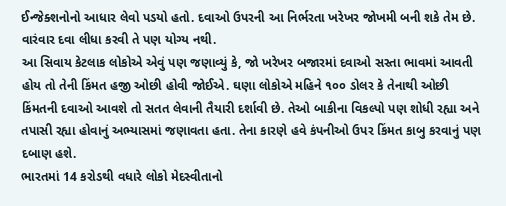ઈન્જેક્શનોનો આધાર લેવો પડયો હતો. દવાઓ ઉપરની આ નિર્ભરતા ખરેખર જોખમી બની શકે તેમ છે. વારંવાર દવા લીધા કરવી તે પણ યોગ્ય નથી.
આ સિવાય કેટલાક લોકોએ એવું પણ જણાવ્યું કે, જો ખરેખર બજારમાં દવાઓ સસ્તા ભાવમાં આવતી હોય તો તેની કિંમત હજી ઓછી હોવી જોઈએ. ઘણા લોકોએ મહિને ૧૦૦ ડોલર કે તેનાથી ઓછી કિંમતની દવાઓ આવશે તો સતત લેવાની તૈયારી દર્શાવી છે. તેઓ બાકીના વિકલ્પો પણ શોધી રહ્યા અને તપાસી રહ્યા હોવાનું અભ્યાસમાં જણાવતા હતા. તેના કારણે હવે કંપનીઓ ઉપર કિંમત કાબુ કરવાનું પણ દબાણ હશે.
ભારતમાં 14 કરોડથી વધારે લોકો મેદસ્વીતાનો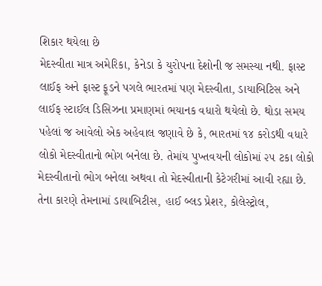શિકાર થયેલા છે
મેદસ્વીતા માત્ર અમેરિકા, કેનેડા કે યુરોપના દેશોની જ સમસ્યા નથી. ફાસ્ટ લાઈફ અને ફાસ્ટ ફૂડને પગલે ભારતમાં પણ મેદસ્વીતા, ડાયાબિટિસ અને લાઈફ સ્ટાઈલ ડિસિઝના પ્રમાણમાં ભયાનક વધારો થયેલો છે. થોડા સમય પહેલાં જ આવેલો એક અહેવાલ જણાવે છે કે, ભારતમાં ૧૪ કરોડથી વધારે લોકો મેદસ્વીતાનો ભોગ બનેલા છે. તેમાંય પુખ્તવયની લોકોમાં ૨૫ ટકા લોકો મેદસ્વીતાનો ભોગ બનેલા અથવા તો મેદસ્વીતાની કેટેગરીમાં આવી રહ્યા છે. તેના કારણે તેમનામાં ડાયાબિટીસ, હાઈ બ્લડ પ્રેશર, કોલેસ્ટ્રોલ,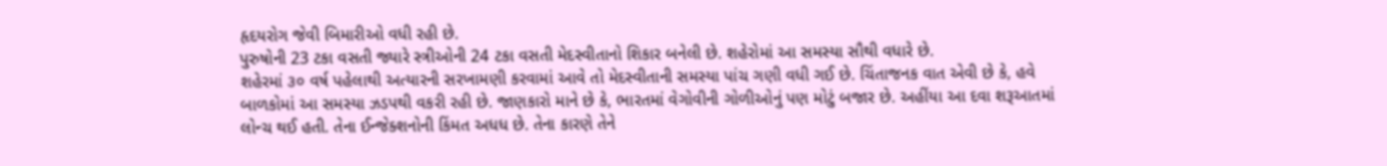હૃદયરોગ જેવી બિમારીઓ વધી રહી છે.
પુરુષોની 23 ટકા વસતી જ્યારે સ્ત્રીઓની 24 ટકા વસતી મેદસ્વીતાનો શિકાર બનેલી છે. શહેરોમાં આ સમસ્યા સૌથી વધારે છે.
શહેરમાં ૩૦ વર્ષ પહેલાથી અત્યારની સરખામણી કરવામાં આવે તો મેદસ્વીતાની સમસ્યા પાંચ ગણી વધી ગઈ છે. ચિંતાજનક વાત એવી છે કે, હવે બાળકોમાં આ સમસ્યા ઝડપથી વકરી રહી છે. જાણકારો માને છે કે, ભારતમાં વેગોવીની ગોળીઓનું પણ મોટું બજાર છે. અહીંયા આ દવા શરૂઆતમાં લોન્ચ થઈ હતી. તેના ઈન્જેક્શનોની કિંમત અધધ છે. તેના કારણે તેને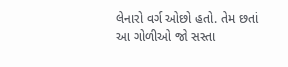લેનારો વર્ગ ઓછો હતો. તેમ છતાં આ ગોળીઓ જો સસ્તા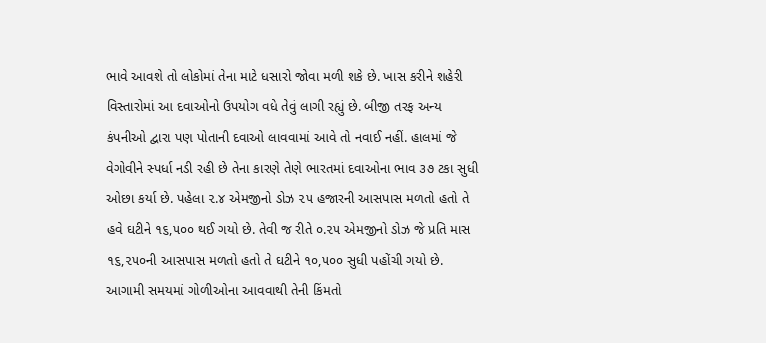ભાવે આવશે તો લોકોમાં તેના માટે ધસારો જોવા મળી શકે છે. ખાસ કરીને શહેરી વિસ્તારોમાં આ દવાઓનો ઉપયોગ વધે તેવું લાગી રહ્યું છે. બીજી તરફ અન્ય કંપનીઓ દ્વારા પણ પોતાની દવાઓ લાવવામાં આવે તો નવાઈ નહીં. હાલમાં જે વેગોવીને સ્પર્ધા નડી રહી છે તેના કારણે તેણે ભારતમાં દવાઓના ભાવ ૩૭ ટકા સુધી ઓછા કર્યા છે. પહેલા ૨.૪ એમજીનો ડોઝ ૨૫ હજારની આસપાસ મળતો હતો તે હવે ઘટીને ૧૬,૫૦૦ થઈ ગયો છે. તેવી જ રીતે ૦.૨૫ એમજીનો ડોઝ જે પ્રતિ માસ ૧૬,૨૫૦ની આસપાસ મળતો હતો તે ઘટીને ૧૦,૫૦૦ સુધી પહોંચી ગયો છે. આગામી સમયમાં ગોળીઓના આવવાથી તેની કિંમતો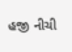હજી નીચી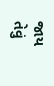જાય તેવું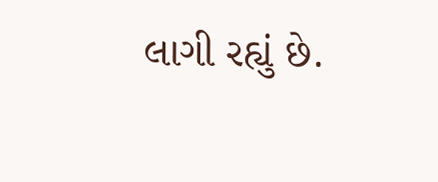લાગી રહ્યું છે.